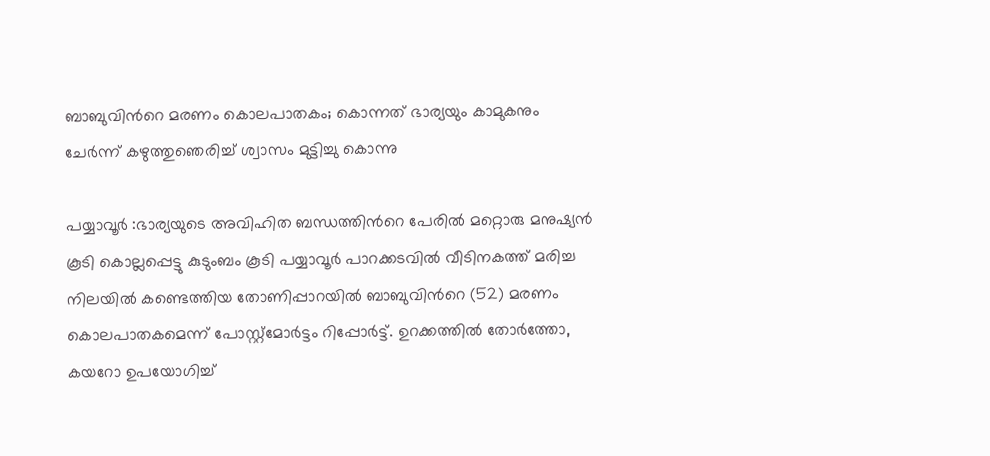ബാബുവിന്‍റെ മരണം കൊലപാതകം; കൊന്നത് ഭാര്യയും കാമുകനും ചേര്‍ന്ന് കഴുത്തുഞെരിച്ച് ശ്വാസം മുട്ടിച്ചു കൊന്നു

പയ്യാവൂർ :ഭാര്യയുടെ അവിഹിത ബന്ധത്തിന്‍റെ പേരില്‍ മറ്റൊരു മനുഷ്യൻ കൂടി കൊല്ലപ്പെട്ടു കുടുംബം കൂടി പയ്യാവൂർ പാറക്കടവിൽ വീടിനകത്ത് മരിച്ച നിലയിൽ കണ്ടെത്തിയ തോണിപ്പാറയിൽ ബാബുവിന്‍റെ (52) മരണം കൊലപാതകമെന്ന് പോസ്റ്റ്മോർട്ടം റിപ്പോർട്ട്. ഉറക്കത്തിൽ തോർത്തോ, കയറോ ഉപയോഗിച്ച്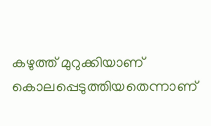കഴുത്ത് മുറുക്കിയാണ് കൊലപ്പെടുത്തിയതെന്നാണ്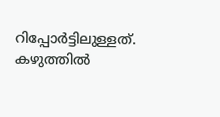റിപ്പോർട്ടിലുള്ളത്. കഴുത്തിൽ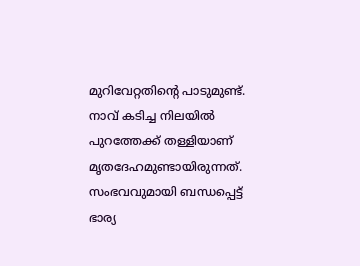മുറിവേറ്റതിന്‍റെ പാടുമുണ്ട്. നാവ് കടിച്ച നിലയിൽ പുറത്തേക്ക് തള്ളിയാണ് മൃതദേഹമുണ്ടായിരുന്നത്. സംഭവവുമായി ബന്ധപ്പെട്ട് ഭാര്യ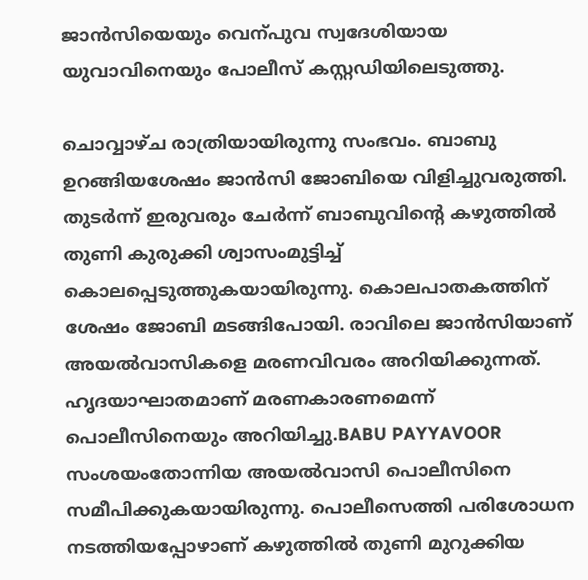ജാൻസിയെയും വെന്പുവ സ്വദേശിയായ യുവാവിനെയും പോലീസ് കസ്റ്റഡിയിലെടുത്തു.

ചൊവ്വാഴ്ച രാത്രിയായിരുന്നു സംഭവം. ബാബു ഉറങ്ങിയശേഷം ജാൻസി ജോബിയെ വിളിച്ചുവരുത്തി. തുടർന്ന് ഇരുവരും ചേർന്ന് ബാബുവിന്റെ കഴുത്തിൽ തുണി കുരുക്കി ശ്വാസംമുട്ടിച്ച് കൊലപ്പെടുത്തുകയായിരുന്നു. കൊലപാതകത്തിന് ശേഷം ജോബി മടങ്ങിപോയി. രാവിലെ ജാൻസിയാണ് അയൽവാസികളെ മരണവിവരം അറിയിക്കുന്നത്. ഹൃദയാഘാതമാണ് മരണകാരണമെന്ന് പൊലീസിനെയും അറിയിച്ചു.BABU PAYYAVOOR
സംശയംതോന്നിയ അയൽവാസി പൊലീസിനെ സമീപിക്കുകയായിരുന്നു. പൊലീസെത്തി പരിശോധന നടത്തിയപ്പോഴാണ് കഴുത്തിൽ തുണി മുറുക്കിയ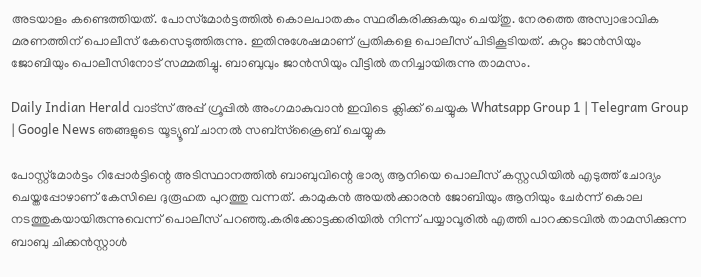അടയാളം കണ്ടെത്തിയത്. പോസ്‌മോർട്ടത്തിൽ കൊലപാതകം സ്ഥരീകരിക്കുകയും ചെയ്തു. നേരത്തെ അസ്വാഭാവിക മരണത്തിന് പൊലീസ് കേസെടുത്തിരുന്നു. ഇതിനുശേഷമാണ് പ്രതികളെ പൊലീസ് പിടികൂടിയത്. കുറ്റം ജാൻസിയും ജോബിയും പൊലീസിനോട് സമ്മതിച്ചു. ബാബുവും ജാൻസിയും വീട്ടിൽ തനിച്ചായിരുന്നു താമസം.

Daily Indian Herald വാട്സ് അപ്പ് ഗ്രൂപ്പിൽ അംഗമാകുവാൻ ഇവിടെ ക്ലിക്ക് ചെയ്യുക Whatsapp Group 1 | Telegram Group | Google News ഞങ്ങളുടെ യൂട്യൂബ് ചാനൽ സബ്സ്ക്രൈബ് ചെയ്യുക

പോസ്റ്റ്മോർട്ടം റിപ്പോർട്ടിന്റെ അടിസ്ഥാനത്തിൽ ബാബുവിന്റെ ഭാര്യ ആനിയെ പൊലീസ് കസ്റ്റഡിയിൽ എടുത്ത് ചോദ്യം ചെയ്തപ്പോഴാണ് കേസിലെ ദുരൂഹത പുറത്തു വന്നത്. കാമുകൻ അയൽക്കാരൻ ജോബിയും ആനിയും ചേർന്ന് കൊല നടത്തുകയായിരുന്നുവെന്ന് പൊലീസ് പറഞ്ഞു.കരിക്കോട്ടക്കരിയിൽ നിന്ന് പയ്യാവൂരിൽ എത്തി പാറക്കടവിൽ താമസിക്കുന്ന ബാബു ചിക്കൻസ്റ്റാൾ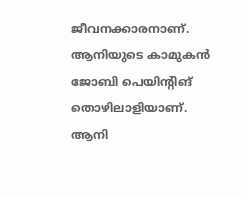ജീവനക്കാരനാണ്. ആനിയുടെ കാമുകൻ ജോബി പെയിന്റിങ് തൊഴിലാളിയാണ്. ആനി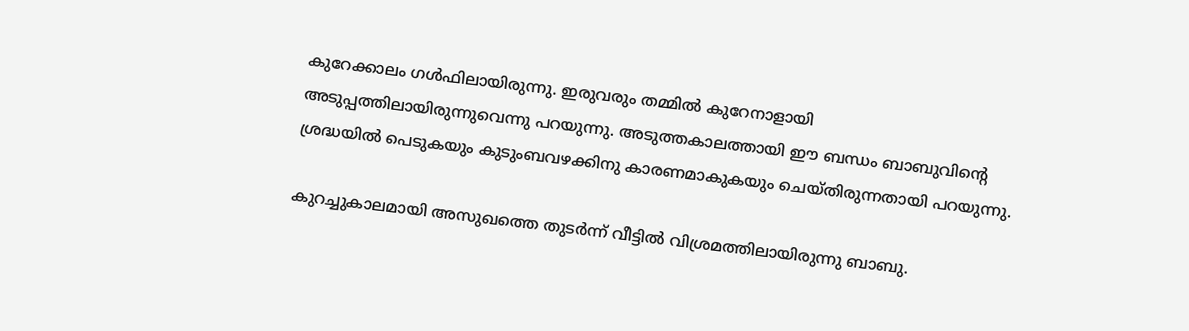കുറേക്കാലം ഗൾഫിലായിരുന്നു. ഇരുവരും തമ്മിൽ കുറേനാളായി അടുപ്പത്തിലായിരുന്നുവെന്നു പറയുന്നു. അടുത്തകാലത്തായി ഈ ബന്ധം ബാബുവിന്റെ ശ്രദ്ധയിൽ പെടുകയും കുടുംബവഴക്കിനു കാരണമാകുകയും ചെയ്തിരുന്നതായി പറയുന്നു.

കുറച്ചുകാലമായി അസുഖത്തെ തുടർന്ന് വീട്ടിൽ വിശ്രമത്തിലായിരുന്നു ബാബു.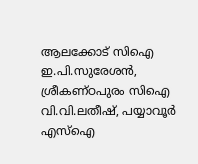ആലക്കോട് സിഐ ഇ.പി.സുരേശൻ, ശ്രീകണ്ഠപുരം സിഐ വി.വി.ലതീഷ്, പയ്യാവൂർ എസ്ഐ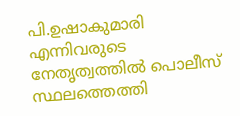പി.ഉഷാകുമാരി എന്നിവരുടെ നേതൃത്വത്തിൽ പൊലീസ് സ്ഥലത്തെത്തി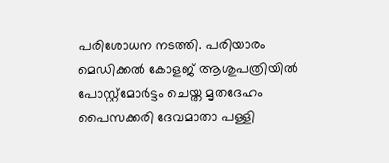പരിശോധന നടത്തി. പരിയാരം മെഡിക്കൽ കോളജ് ആശുപത്രിയിൽ പോസ്റ്റ്മോർട്ടം ചെയ്ത മൃതദേഹം പൈസക്കരി ദേവമാതാ പള്ളി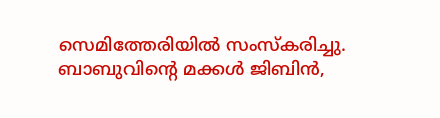സെമിത്തേരിയിൽ സംസ്കരിച്ചു. ബാബുവിന്റെ മക്കൾ ജിബിൻ,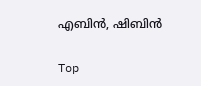എബിൻ, ഷിബിൻ

Top